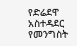የድሬደዋ አስተዳደር የመንግስት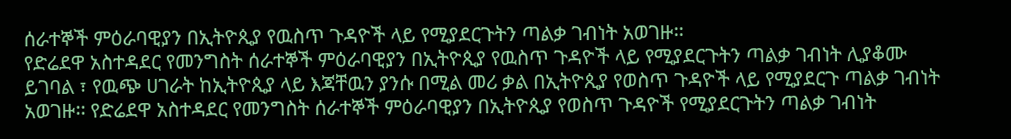ሰራተኞች ምዕራባዊያን በኢትዮጲያ የዉስጥ ጉዳዮች ላይ የሚያደርጉትን ጣልቃ ገብነት አወገዙ፡፡
የድሬደዋ አስተዳደር የመንግስት ሰራተኞች ምዕራባዊያን በኢትዮጲያ የዉስጥ ጉዳዮች ላይ የሚያደርጉትን ጣልቃ ገብነት ሊያቆሙ ይገባል ፣ የዉጭ ሀገራት ከኢትዮጲያ ላይ እጃቸዉን ያንሱ በሚል መሪ ቃል በኢትዮጲያ የወስጥ ጉዳዮች ላይ የሚያደርጉ ጣልቃ ገብነት አወገዙ፡፡ የድሬደዋ አስተዳደር የመንግስት ሰራተኞች ምዕራባዊያን በኢትዮጲያ የወስጥ ጉዳዮች የሚያደርጉትን ጣልቃ ገብነት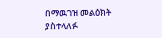በማዉገዝ መልዕክት ያስተላለፉ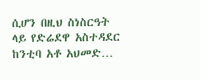ሲሆን በዚህ ስነስርዓት ላይ የድሬደዋ አስተዳደር ከንቲባ አቶ አህመድ…